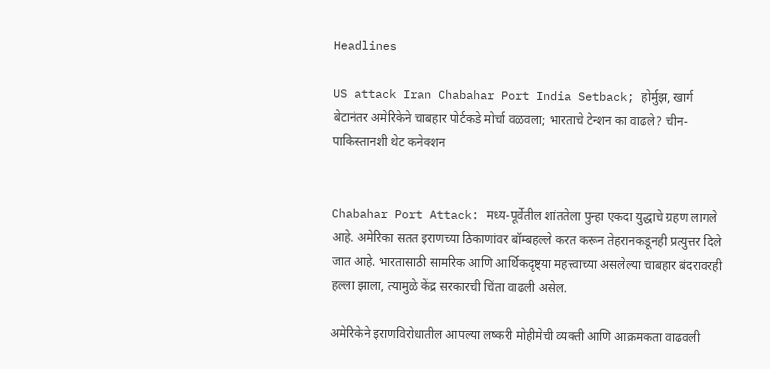Headlines

US attack Iran Chabahar Port India Setback; होर्मुझ, खार्ग बेटानंतर अमेरिकेने चाबहार पोर्टकडे मोर्चा वळवला; भारताचे टेन्शन का वाढले? चीन-पाकिस्तानशी थेट कनेक्शन


Chabahar Port Attack: मध्य-पूर्वेतील शांततेला पुन्हा एकदा युद्धाचे ग्रहण लागले आहे. अमेरिका सतत इराणच्या ठिकाणांवर बॉम्बहल्ले करत करून तेहरानकडूनही प्रत्युत्तर दिले जात आहे. भारतासाठी सामरिक आणि आर्थिकदृष्ट्या महत्त्वाच्या असलेल्या चाबहार बंदरावरही हल्ला झाला, त्यामुळे केंद्र सरकारची चिंता वाढली असेल.

अमेरिकेने इराणविरोधातील आपल्या लष्करी मोहीमेची व्यक्ती आणि आक्रमकता वाढवली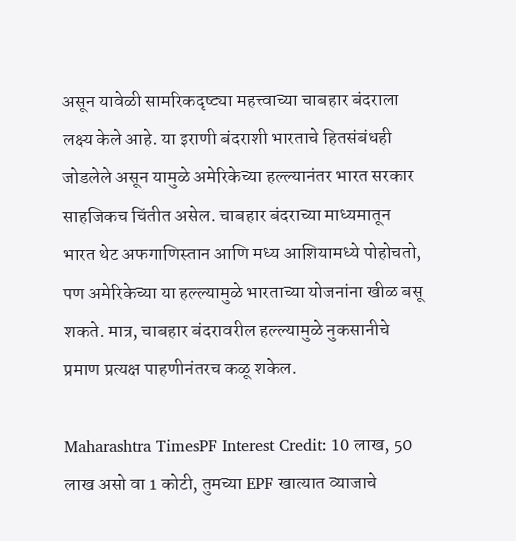असून यावेळी सामरिकदृष्ट्या महत्त्वाच्या चाबहार बंदराला लक्ष्य केले आहे. या इराणी बंदराशी भारताचे हितसंबंधही जोडलेले असून यामुळे अमेरिकेच्या हल्ल्यानंतर भारत सरकार साहजिकच चिंतीत असेल. चाबहार बंदराच्या माध्यमातून भारत थेट अफगाणिस्तान आणि मध्य आशियामध्ये पोहोचतो, पण अमेरिकेच्या या हल्ल्यामुळे भारताच्या योजनांना खीळ बसू शकते. मात्र, चाबहार बंदरावरील हल्ल्यामुळे नुकसानीचे प्रमाण प्रत्यक्ष पाहणीनंतरच कळू शकेल.

Maharashtra TimesPF Interest Credit: 10 लाख, 50 लाख असो वा 1 कोटी, तुमच्या EPF खात्यात व्याजाचे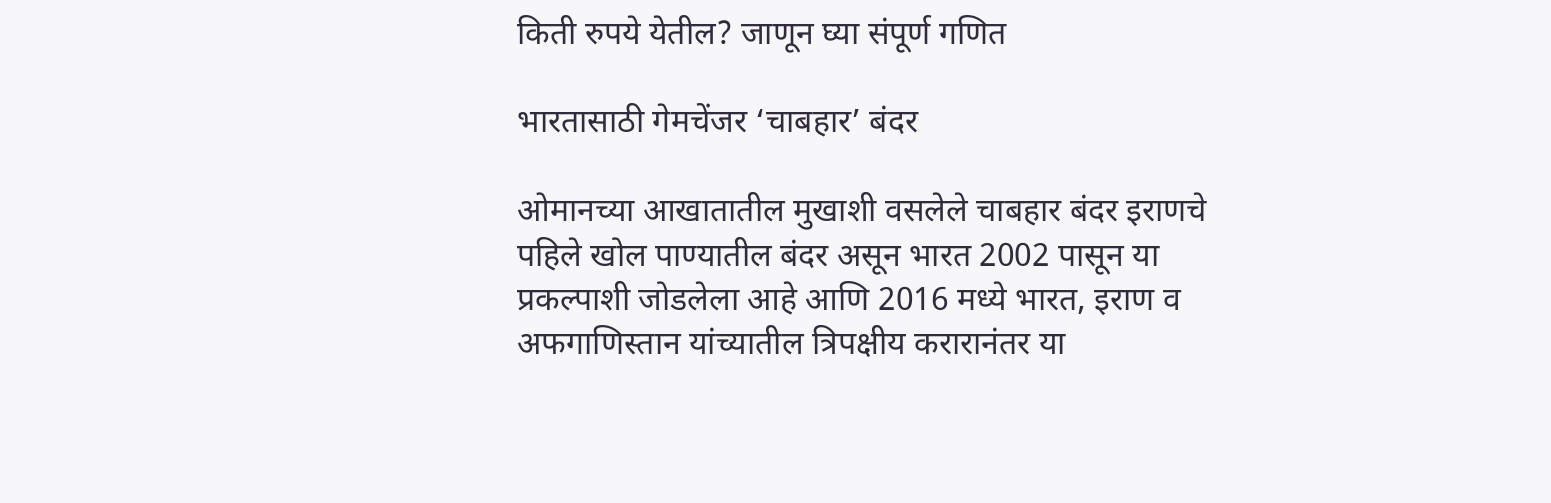किती रुपये येतील? जाणून घ्या संपूर्ण गणित

भारतासाठी गेमचेंजर ‘चाबहार’ बंदर

ओमानच्या आखातातील मुखाशी वसलेले चाबहार बंदर इराणचे पहिले खोल पाण्यातील बंदर असून भारत 2002 पासून या प्रकल्पाशी जोडलेला आहे आणि 2016 मध्ये भारत, इराण व अफगाणिस्तान यांच्यातील त्रिपक्षीय करारानंतर या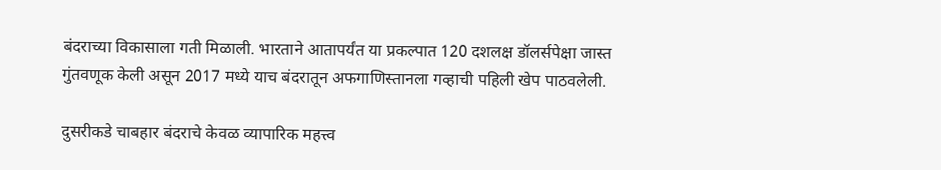बंदराच्या विकासाला गती मिळाली. भारताने आतापर्यंत या प्रकल्पात 120 दशलक्ष डॉलर्सपेक्षा जास्त गुंतवणूक केली असून 2017 मध्ये याच बंदरातून अफगाणिस्तानला गव्हाची पहिली खेप पाठवलेली.

दुसरीकडे चाबहार बंदराचे केवळ व्यापारिक महत्त्व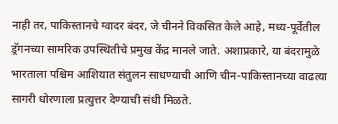नाही तर, पाकिस्तानचे ग्वादर बंदर, जे चीनने विकसित केले आहे, मध्य-पूर्वेतील ड्रॅगनच्या सामरिक उपस्थितीचे प्रमुख केंद्र मानले जाते. अशाप्रकारे, या बंदरामुळे भारताला पश्चिम आशियात संतुलन साधण्याची आणि चीन-पाकिस्तानच्या वाढत्या सागरी धोरणाला प्रत्युत्तर देण्याची संधी मिळते.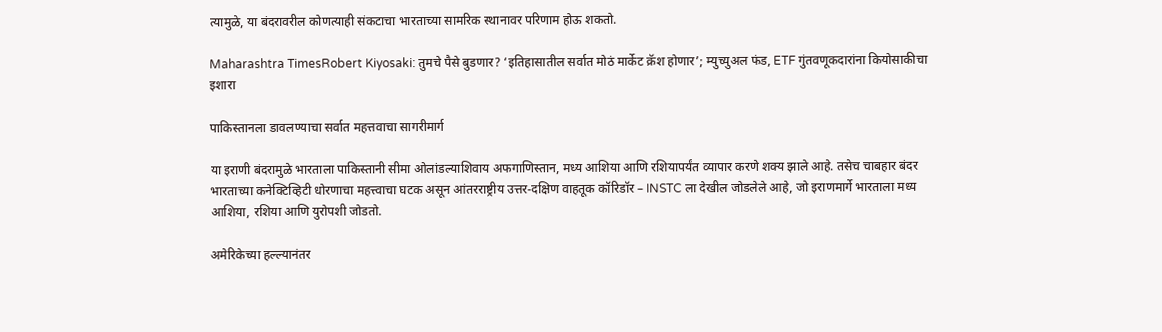त्यामुळे, या बंदरावरील कोणत्याही संकटाचा भारताच्या सामरिक स्थानावर परिणाम होऊ शकतो.

Maharashtra TimesRobert Kiyosaki: तुमचे पैसे बुडणार? ‘इतिहासातील सर्वात मोठं मार्केट क्रॅश होणार’; म्युच्युअल फंड, ETF गुंतवणूकदारांना कियोसाकीचा इशारा

पाकिस्तानला डावलण्याचा सर्वात महत्तवाचा सागरीमार्ग

या इराणी बंदरामुळे भारताला पाकिस्तानी सीमा ओलांडल्याशिवाय अफगाणिस्तान, मध्य आशिया आणि रशियापर्यंत व्यापार करणे शक्य झाले आहे. तसेच चाबहार बंदर भारताच्या कनेक्टिव्हिटी धोरणाचा महत्त्वाचा घटक असून आंतरराष्ट्रीय उत्तर-दक्षिण वाहतूक कॉरिडॉर – INSTC ला देखील जोडलेले आहे, जो इराणमार्गे भारताला मध्य आशिया, रशिया आणि युरोपशी जोडतो.

अमेरिकेच्या हल्ल्यानंतर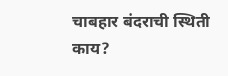चाबहार बंदराची स्थिती काय?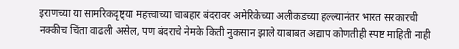इराणच्या या सामरिकदृष्ट्या महत्त्वाच्या चाबहार बंदरावर अमेरिकेच्या अलीकडच्या हल्ल्यानंतर भारत सरकारची नक्कीच चिंता वाढली असेल, पण बंदराचे नेमके किती नुकसान झाले याबाबत अद्याप कोणतीही स्पष्ट माहिती नाही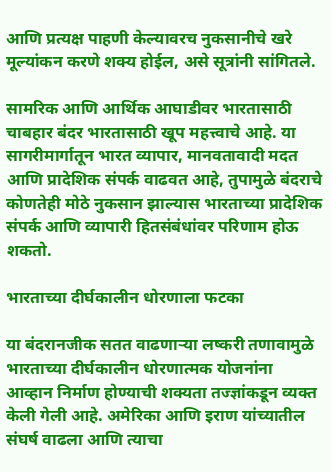आणि प्रत्यक्ष पाहणी केल्यावरच नुकसानीचे खरे मूल्यांकन करणे शक्य होईल, असे सूत्रांनी सांगितले.

सामरिक आणि आर्थिक आघाडीवर भारतासाठी चाबहार बंदर भारतासाठी खूप महत्त्वाचे आहे. या सागरीमार्गातून भारत व्यापार, मानवतावादी मदत आणि प्रादेशिक संपर्क वाढवत आहे, तुपामुळे बंदराचे कोणतेही मोठे नुकसान झाल्यास भारताच्या प्रादेशिक संपर्क आणि व्यापारी हितसंबंधांवर परिणाम होऊ शकतो.

भारताच्या दीर्घकालीन धोरणाला फटका

या बंदरानजीक सतत वाढणाऱ्या लष्करी तणावामुळे भारताच्या दीर्घकालीन धोरणात्मक योजनांना आव्हान निर्माण होण्याची शक्यता तज्ज्ञांकडून व्यक्त केली गेली आहे. अमेरिका आणि इराण यांच्यातील संघर्ष वाढला आणि त्याचा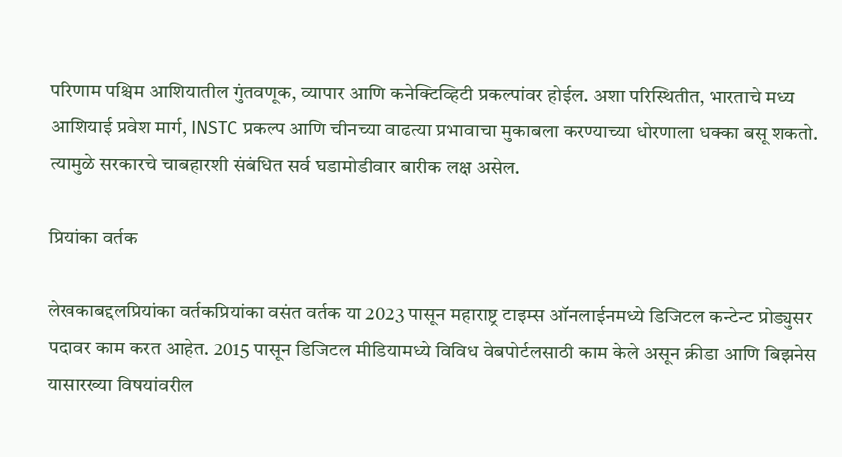परिणाम पश्चिम आशियातील गुंतवणूक, व्यापार आणि कनेक्टिव्हिटी प्रकल्पांवर होईल. अशा परिस्थितीत, भारताचे मध्य आशियाई प्रवेश मार्ग, INSTC प्रकल्प आणि चीनच्या वाढत्या प्रभावाचा मुकाबला करण्याच्या धोरणाला धक्का बसू शकतो. त्यामुळे सरकारचे चाबहारशी संबंधित सर्व घडामोडीवार बारीक लक्ष असेल.

प्रियांका वर्तक

लेखकाबद्दलप्रियांका वर्तकप्रियांका वसंत वर्तक या 2023 पासून महाराष्ट्र टाइम्स ऑनलाईनमध्ये डिजिटल कन्टेन्ट प्रोड्युसर पदावर काम करत आहेत. 2015 पासून डिजिटल मीडियामध्ये विविध वेबपोर्टलसाठी काम केले असून क्रीडा आणि बिझनेस यासारख्या विषयांवरील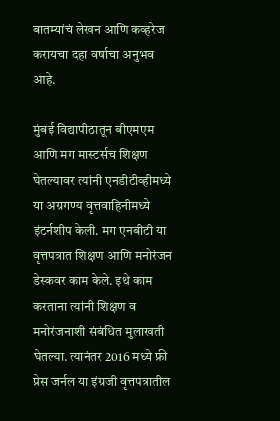बातम्यांचं लेखन आणि कव्हरेज करायचा दहा वर्षाचा अनुभव आहे.

मुंबई विद्यापीठातून बीएमएम आणि मग मास्टर्सच शिक्षण घेतल्यावर त्यांनी एनडीटीव्हीमध्ये या अग्रगण्य वृत्तवाहिनीमध्ये इंटर्नशीप केली. मग एनबीटी या वृत्तपत्रात शिक्षण आणि मनोरंजन डेस्कवर काम केले. इथे काम करताना त्यांनी शिक्षण व मनोरंजनाशी संबंधित मुलाखती घेतल्या. त्यानंतर 2016 मध्ये फ्री प्रेस जर्नल या इंग्रजी वृत्तपत्रातील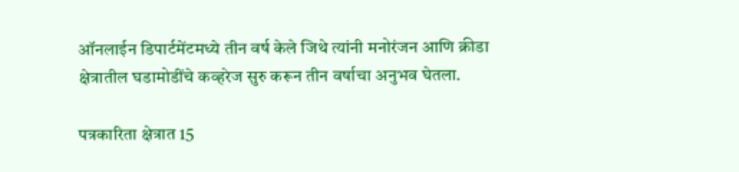ऑनलाईन डिपार्टमेंटमध्ये तीन वर्ष केले जिथे त्यांनी मनोरंजन आणि क्रीडा क्षेत्रातील घडामोडींचे कव्हरेज सुरु करून तीन वर्षाचा अनुभव घेतला.

पत्रकारिता क्षेत्रात 15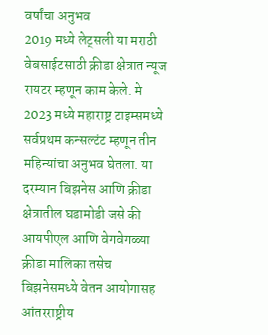वर्षांचा अनुभव
2019 मध्ये लेट्सली या मराठी वेबसाईटसाठी क्रीडा क्षेत्रात न्यूज रायटर म्हणून काम केले. मे 2023 मध्ये महाराष्ट्र टाइम्समध्ये सर्वप्रथम कन्सल्टंट म्हणून तीन महिन्यांचा अनुभव घेतला. या दरम्यान बिझनेस आणि क्रीडा क्षेत्रातील घडामोडी जसे की आयपीएल आणि वेगवेगळ्या क्रीडा मालिका तसेच बिझनेसमध्ये वेतन आयोगासह आंतरराष्ट्रीय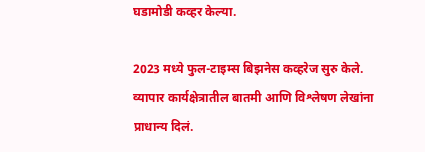घडामोडी कव्हर केल्या.

2023 मध्ये फुल-टाइम्स बिझनेस कव्हरेज सुरु केले. व्यापार कार्यक्षेत्रातील बातमी आणि विश्लेषण लेखांना प्राधान्य दिलं.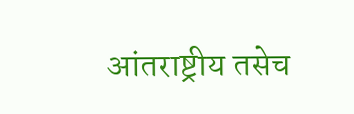आंतराष्ट्रीय तसेच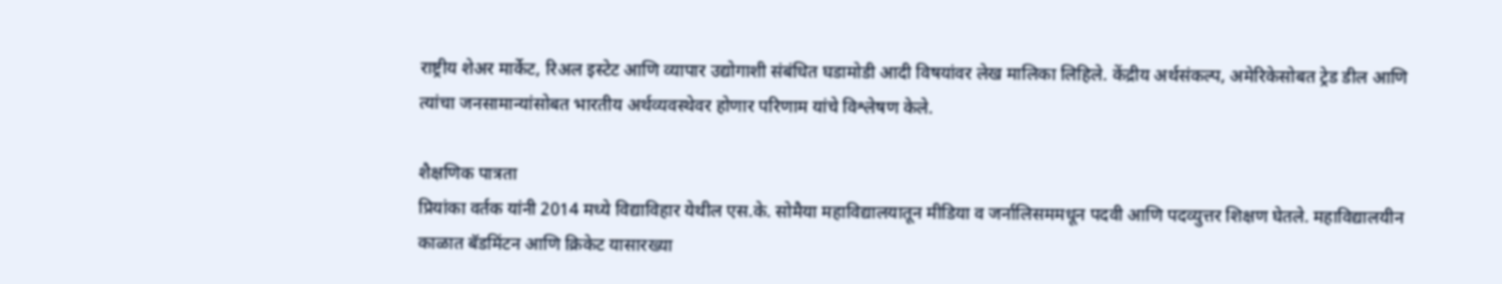राष्ट्रीय शेअर मार्केट, रिअल इस्टेट आणि व्यापार उद्योगाशी संबंधित घडामोडी आदी विषयांवर लेख मालिका लिहिले. केंद्रीय अर्थसंकल्प, अमेरिकेसोबत ट्रेड डील आणि त्यांचा जनसामान्यांसोबत भारतीय अर्थव्यवस्थेवर होणार परिणाम यांचे विश्लेषण केले.

शैक्षणिक पात्रता
प्रियांका वर्तक यांनी 2014 मध्ये विद्याविहार येथील एस.के. सोमैया महाविद्यालयातून मीडिया व जर्नालिसममधून पदवी आणि पदव्युत्तर शिक्षण घेतले. महाविद्यालयीन काळात बॅडमिंटन आणि क्रिकेट यासारख्या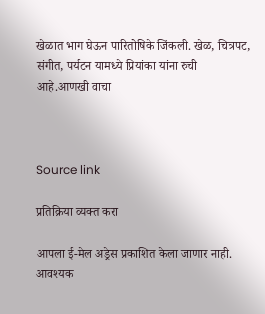खेळात भाग घेऊन पारितोषिके जिंकली. खेळ, चित्रपट, संगीत, पर्यटन यामध्ये प्रियांका यांना रुची आहे.आणखी वाचा



Source link

प्रतिक्रिया व्यक्त करा

आपला ई-मेल अड्रेस प्रकाशित केला जाणार नाही. आवश्यक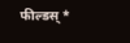फील्डस् *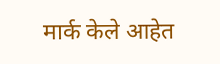मार्क केले आहेत